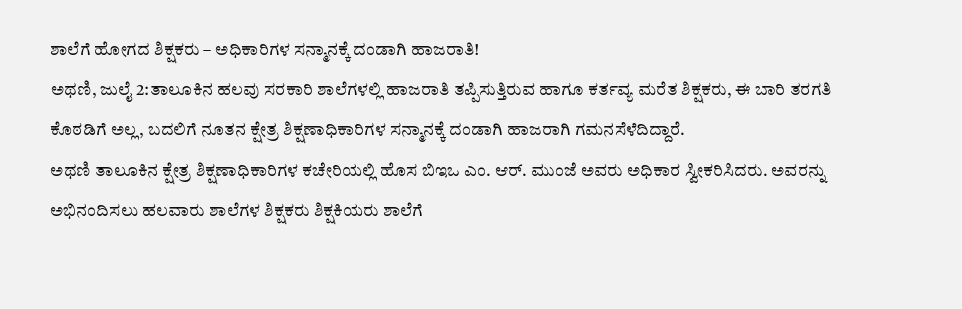ಶಾಲೆಗೆ ಹೋಗದ ಶಿಕ್ಷಕರು – ಅಧಿಕಾರಿಗಳ ಸನ್ಮಾನಕ್ಕೆ ದಂಡಾಗಿ ಹಾಜರಾತಿ!
ಅಥಣಿ, ಜುಲೈ 2:ತಾಲೂಕಿನ ಹಲವು ಸರಕಾರಿ ಶಾಲೆಗಳಲ್ಲಿ ಹಾಜರಾತಿ ತಪ್ಪಿಸುತ್ತಿರುವ ಹಾಗೂ ಕರ್ತವ್ಯ ಮರೆತ ಶಿಕ್ಷಕರು, ಈ ಬಾರಿ ತರಗತಿ ಕೊಠಡಿಗೆ ಅಲ್ಲ, ಬದಲಿಗೆ ನೂತನ ಕ್ಷೇತ್ರ ಶಿಕ್ಷಣಾಧಿಕಾರಿಗಳ ಸನ್ಮಾನಕ್ಕೆ ದಂಡಾಗಿ ಹಾಜರಾಗಿ ಗಮನಸೆಳೆದಿದ್ದಾರೆ.
ಅಥಣಿ ತಾಲೂಕಿನ ಕ್ಷೇತ್ರ ಶಿಕ್ಷಣಾಧಿಕಾರಿಗಳ ಕಚೇರಿಯಲ್ಲಿ ಹೊಸ ಬಿಇಒ ಎಂ. ಆರ್. ಮುಂಜೆ ಅವರು ಅಧಿಕಾರ ಸ್ವೀಕರಿಸಿದರು. ಅವರನ್ನು ಅಭಿನಂದಿಸಲು ಹಲವಾರು ಶಾಲೆಗಳ ಶಿಕ್ಷಕರು ಶಿಕ್ಷಕಿಯರು ಶಾಲೆಗೆ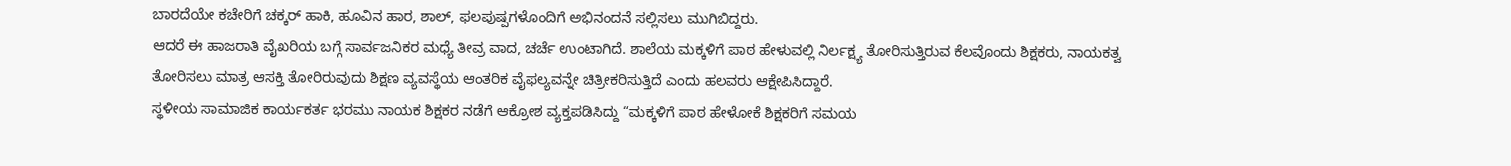ಬಾರದೆಯೇ ಕಚೇರಿಗೆ ಚಕ್ಕರ್ ಹಾಕಿ, ಹೂವಿನ ಹಾರ, ಶಾಲ್, ಫಲಪುಷ್ಪಗಳೊಂದಿಗೆ ಅಭಿನಂದನೆ ಸಲ್ಲಿಸಲು ಮುಗಿಬಿದ್ದರು.
ಆದರೆ ಈ ಹಾಜರಾತಿ ವೈಖರಿಯ ಬಗ್ಗೆ ಸಾರ್ವಜನಿಕರ ಮಧ್ಯೆ ತೀವ್ರ ವಾದ, ಚರ್ಚೆ ಉಂಟಾಗಿದೆ. ಶಾಲೆಯ ಮಕ್ಕಳಿಗೆ ಪಾಠ ಹೇಳುವಲ್ಲಿ ನಿರ್ಲಕ್ಷ್ಯ ತೋರಿಸುತ್ತಿರುವ ಕೆಲವೊಂದು ಶಿಕ್ಷಕರು, ನಾಯಕತ್ವ ತೋರಿಸಲು ಮಾತ್ರ ಆಸಕ್ತಿ ತೋರಿರುವುದು ಶಿಕ್ಷಣ ವ್ಯವಸ್ಥೆಯ ಆಂತರಿಕ ವೈಫಲ್ಯವನ್ನೇ ಚಿತ್ರೀಕರಿಸುತ್ತಿದೆ ಎಂದು ಹಲವರು ಆಕ್ಷೇಪಿಸಿದ್ದಾರೆ.
ಸ್ಥಳೀಯ ಸಾಮಾಜಿಕ ಕಾರ್ಯಕರ್ತ ಭರಮು ನಾಯಕ ಶಿಕ್ಷಕರ ನಡೆಗೆ ಆಕ್ರೋಶ ವ್ಯಕ್ತಪಡಿಸಿದ್ದು “ಮಕ್ಕಳಿಗೆ ಪಾಠ ಹೇಳೋಕೆ ಶಿಕ್ಷಕರಿಗೆ ಸಮಯ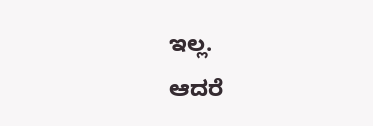ಇಲ್ಲ.
ಆದರೆ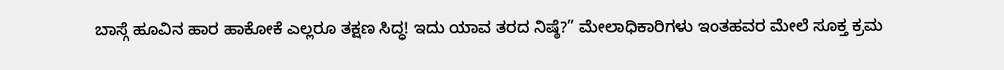ಬಾಸ್ಗೆ ಹೂವಿನ ಹಾರ ಹಾಕೋಕೆ ಎಲ್ಲರೂ ತಕ್ಷಣ ಸಿದ್ಧ! ಇದು ಯಾವ ತರದ ನಿಷ್ಠೆ?” ಮೇಲಾಧಿಕಾರಿಗಳು ಇಂತಹವರ ಮೇಲೆ ಸೂಕ್ತ ಕ್ರಮ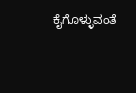ಕೈಗೊಳ್ಳುವಂತೆ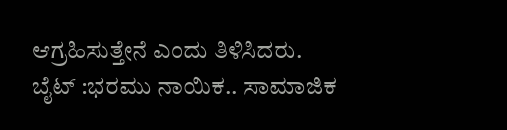ಆಗ್ರಹಿಸುತ್ತೇನೆ ಎಂದು ತಿಳಿಸಿದರು.
ಬೈಟ್ :ಭರಮು ನಾಯಿಕ.. ಸಾಮಾಜಿಕ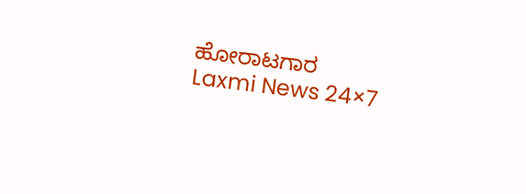ಹೋರಾಟಗಾರ
Laxmi News 24×7